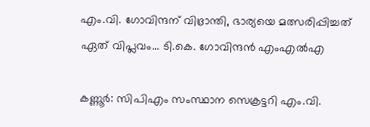എം.വി. ഗോവിന്ദന് വിഭ്രാന്തി, ഭാര്യയെ മത്സരിപ്പിച്ചത് ഏത് വിപ്ലവം… ടി.കെ. ഗോവിന്ദൻ എംഎൽഎ

കണ്ണൂർ: സിപിഎം സംസ്ഥാന സെക്രട്ടറി എം.വി.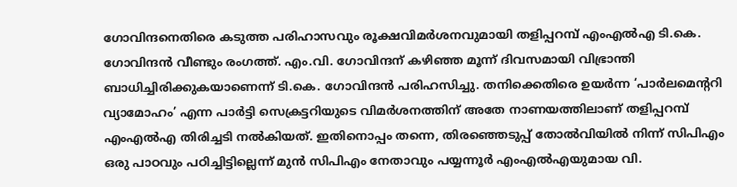ഗോവിന്ദനെതിരെ കടുത്ത പരിഹാസവും രൂക്ഷവിമർശനവുമായി തളിപ്പറമ്പ് എംഎൽഎ ടി.കെ. ഗോവിന്ദൻ വീണ്ടും രംഗത്ത്. എം.വി. ഗോവിന്ദന് കഴിഞ്ഞ മൂന്ന് ദിവസമായി വിഭ്രാന്തി ബാധിച്ചിരിക്കുകയാണെന്ന് ടി.കെ. ഗോവിന്ദൻ പരിഹസിച്ചു. തനിക്കെതിരെ ഉയർന്ന ‘പാർലമെന്ററി വ്യാമോഹം’ എന്ന പാർട്ടി സെക്രട്ടറിയുടെ വിമർശനത്തിന് അതേ നാണയത്തിലാണ് തളിപ്പറമ്പ് എംഎൽഎ തിരിച്ചടി നൽകിയത്. ഇതിനൊപ്പം തന്നെ, തിരഞ്ഞെടുപ്പ് തോൽവിയിൽ നിന്ന് സിപിഎം ഒരു പാഠവും പഠിച്ചിട്ടില്ലെന്ന് മുൻ സിപിഎം നേതാവും പയ്യന്നൂർ എംഎൽഎയുമായ വി.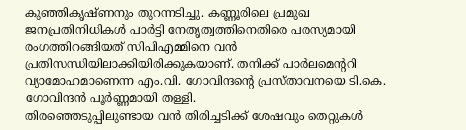കുഞ്ഞികൃഷ്ണനും തുറന്നടിച്ചു. കണ്ണൂരിലെ പ്രമുഖ ജനപ്രതിനിധികൾ പാർട്ടി നേതൃത്വത്തിനെതിരെ പരസ്യമായി രംഗത്തിറങ്ങിയത് സിപിഎമ്മിനെ വൻ പ്രതിസന്ധിയിലാക്കിയിരിക്കുകയാണ്. തനിക്ക് പാർലമെന്ററി വ്യാമോഹമാണെന്ന എം.വി. ഗോവിന്ദന്റെ പ്രസ്താവനയെ ടി.കെ. ഗോവിന്ദൻ പൂർണ്ണമായി തള്ളി.
തിരഞ്ഞെടുപ്പിലുണ്ടായ വൻ തിരിച്ചടിക്ക് ശേഷവും തെറ്റുകൾ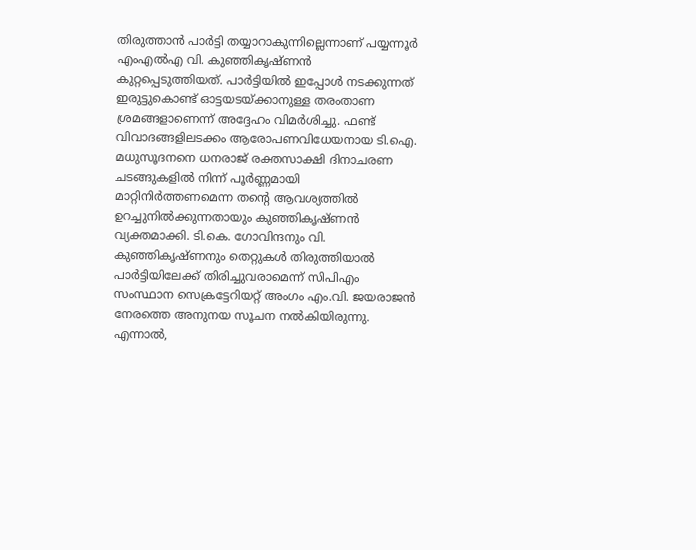തിരുത്താൻ പാർട്ടി തയ്യാറാകുന്നില്ലെന്നാണ് പയ്യന്നൂർ എംഎൽഎ വി. കുഞ്ഞികൃഷ്ണൻ കുറ്റപ്പെടുത്തിയത്. പാർട്ടിയിൽ ഇപ്പോൾ നടക്കുന്നത് ഇരുട്ടുകൊണ്ട് ഓട്ടയടയ്ക്കാനുള്ള തരംതാണ ശ്രമങ്ങളാണെന്ന് അദ്ദേഹം വിമർശിച്ചു. ഫണ്ട് വിവാദങ്ങളിലടക്കം ആരോപണവിധേയനായ ടി.ഐ. മധുസൂദനനെ ധനരാജ് രക്തസാക്ഷി ദിനാചരണ ചടങ്ങുകളിൽ നിന്ന് പൂർണ്ണമായി മാറ്റിനിർത്തണമെന്ന തന്റെ ആവശ്യത്തിൽ ഉറച്ചുനിൽക്കുന്നതായും കുഞ്ഞികൃഷ്ണൻ വ്യക്തമാക്കി. ടി.കെ. ഗോവിന്ദനും വി. കുഞ്ഞികൃഷ്ണനും തെറ്റുകൾ തിരുത്തിയാൽ പാർട്ടിയിലേക്ക് തിരിച്ചുവരാമെന്ന് സിപിഎം സംസ്ഥാന സെക്രട്ടേറിയറ്റ് അംഗം എം.വി. ജയരാജൻ നേരത്തെ അനുനയ സൂചന നൽകിയിരുന്നു. എന്നാൽ,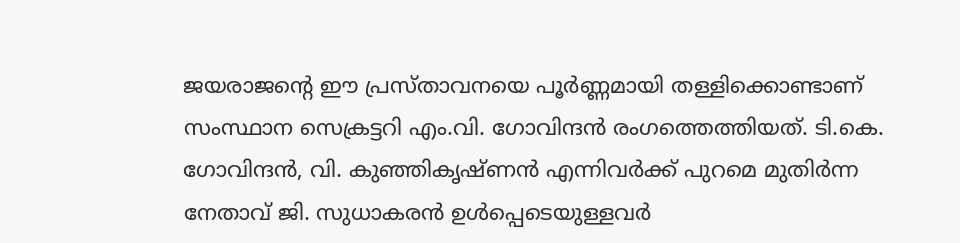ജയരാജന്റെ ഈ പ്രസ്താവനയെ പൂർണ്ണമായി തള്ളിക്കൊണ്ടാണ് സംസ്ഥാന സെക്രട്ടറി എം.വി. ഗോവിന്ദൻ രംഗത്തെത്തിയത്. ടി.കെ. ഗോവിന്ദൻ, വി. കുഞ്ഞികൃഷ്ണൻ എന്നിവർക്ക് പുറമെ മുതിർന്ന നേതാവ് ജി. സുധാകരൻ ഉൾപ്പെടെയുള്ളവർ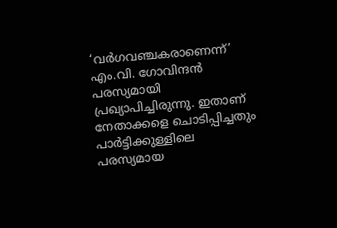‘വർഗവഞ്ചകരാണെന്ന്’ എം.വി. ഗോവിന്ദൻ പരസ്യമായി പ്രഖ്യാപിച്ചിരുന്നു. ഇതാണ് നേതാക്കളെ ചൊടിപ്പിച്ചതും പാർട്ടിക്കുള്ളിലെ പരസ്യമായ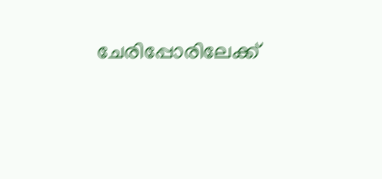ചേരിപ്പോരിലേക്ക്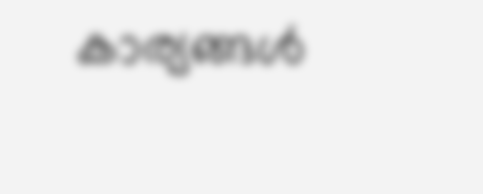കാര്യങ്ങൾ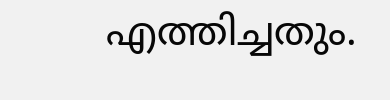എത്തിച്ചതും.